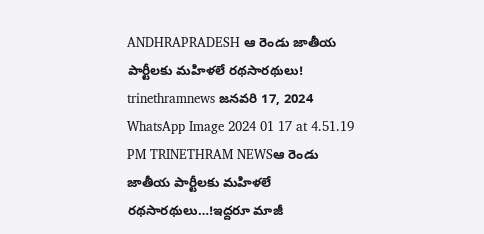ANDHRAPRADESH ఆ రెండు జాతీయ పార్టీలకు మహిళలే రథసారథులు! trinethramnews జనవరి 17, 2024 WhatsApp Image 2024 01 17 at 4.51.19 PM TRINETHRAM NEWSఆ రెండు జాతీయ పార్టీలకు మహిళలే రథసారథులు…!ఇద్దరూ మాజీ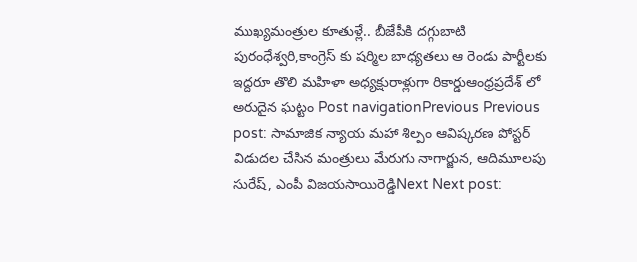ముఖ్యమంత్రుల కూతుళ్లే.. బీజేపీకి దగ్గుబాటి పురంధేశ్వరి,కాంగ్రెస్ కు షర్మిల బాధ్యతలు ఆ రెండు పార్టీలకు ఇద్దరూ తొలి మహిళా అధ్యక్షురాళ్లుగా రికార్డుఆంధ్రప్రదేశ్ లో అరుదైన ఘట్టం Post navigationPrevious Previous post: సామాజిక న్యాయ మహా శిల్పం ఆవిష్కరణ పోస్టర్ విడుదల చేసిన మంత్రులు మేరుగు నాగార్జున, ఆదిమూలపు సురేష్, ఎంపీ విజయసాయిరెడ్డిNext Next post: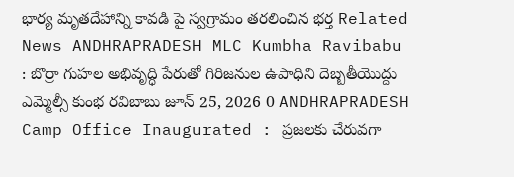భార్య మృతదేహాన్ని కావడి పై స్వగ్రామం తరలించిన భర్త Related News ANDHRAPRADESH MLC Kumbha Ravibabu : బొర్రా గుహల అభివృద్ధి పేరుతో గిరిజనుల ఉపాధిని దెబ్బతీయొద్దు ఎమ్మెల్సీ కుంభ రవిబాబు జూన్ 25, 2026 0 ANDHRAPRADESH Camp Office Inaugurated : ప్రజలకు చేరువగా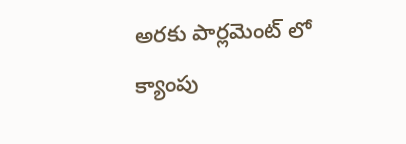అరకు పార్లమెంట్ లో క్యాంపు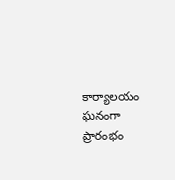కార్యాలయం ఘనంగా ప్రారంభం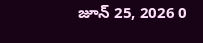జూన్ 25, 2026 0